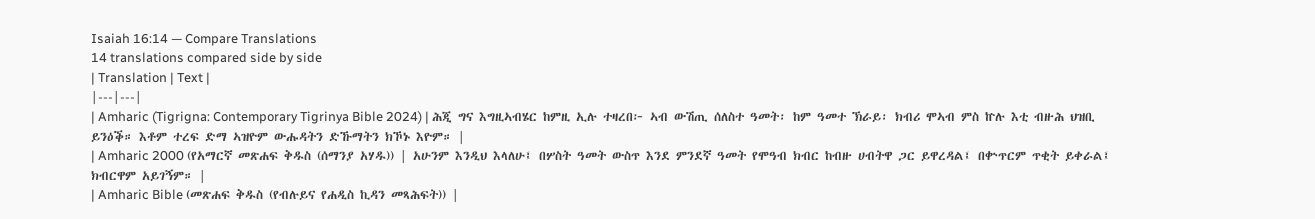Isaiah 16:14 — Compare Translations
14 translations compared side by side
| Translation | Text |
|---|---|
| Amharic (Tigrigna: Contemporary Tigrinya Bible 2024) | ሕጂ ግና እግዚኣብሄር ከምዚ ኢሉ ተዛረበ፦ ኣብ ውሽጢ ሰለስተ ዓመት፡ ከም ዓመተ ኽራይ፡ ክብሪ ሞኣብ ምስ ኵሉ እቲ ብዙሕ ህዝቢ ይንዕቕ። እቶም ተረፍ ድማ ኣዝዮም ውሑዳትን ድኹማትን ክኾኑ እዮም። |
| Amharic 2000 (የአማርኛ መጽሐፍ ቅዱስ (ሰማንያ አሃዱ)) | አሁንም እንዲህ እላለሁ፤ በሦስት ዓመት ውስጥ እንደ ምንደኛ ዓመት የሞዓብ ክብር ከብዙ ሀብትዋ ጋር ይዋረዳል፤ በቍጥርም ጥቂት ይቀራል፤ ክብርዋም አይገኝም። |
| Amharic Bible (መጽሐፍ ቅዱስ (የብሉይና የሐዲስ ኪዳን መጻሕፍት)) |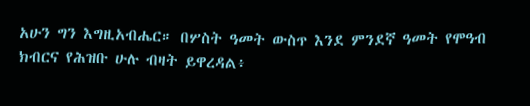አሁን ግን እግዚአብሔር። በሦስት ዓመት ውስጥ እንደ ምንደኛ ዓመት የሞዓብ ክብርና የሕዝቡ ሁሉ ብዛት ይዋረዳል፥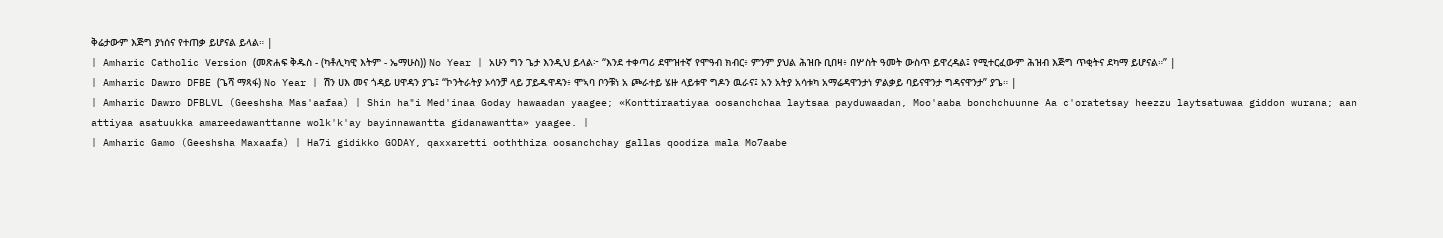ቅሬታውም እጅግ ያነሰና የተጠቃ ይሆናል ይላል። |
| Amharic Catholic Version (መጽሐፍ ቅዱስ - (ካቶሊካዊ እትም - ኤማሁስ)) No Year | አሁን ግን ጌታ እንዲህ ይላል፦ “እንደ ተቀጣሪ ደሞዝተኛ የሞዓብ ክብር፥ ምንም ያህል ሕዝቡ ቢበዛ፥ በሦስት ዓመት ውስጥ ይዋረዳል፤ የሚተርፈውም ሕዝብ እጅግ ጥቂትና ደካማ ይሆናል።” |
| Amharic Dawro DFBE (ጌሻ ማጻፋ) No Year | ሽን ሀእ መና ጎዳይ ሀዋዳን ያጌ፤ “ኮንትራትያ ኦሳንቻ ላይ ፓይዱዋዳን፥ ሞኣባ ቦንቹነ አ ጮራተይ ሄዙ ላይቱዋ ግዶን ዉራና፤ አን አትያ አሳቱካ አማሬዳዋንታነ ዎልቃይ ባይናዋንታ ግዳናዋንታ” ያጌ። |
| Amharic Dawro DFBLVL (Geeshsha Mas'aafaa) | Shin ha"i Med'inaa Goday hawaadan yaagee; «Konttiraatiyaa oosanchchaa laytsaa payduwaadan, Moo'aaba bonchchuunne Aa c'oratetsay heezzu laytsatuwaa giddon wurana; aan attiyaa asatuukka amareedawanttanne wolk'k'ay bayinnawantta gidanawantta» yaagee. |
| Amharic Gamo (Geeshsha Maxaafa) | Ha7i gidikko GODAY, qaxxaretti ooththiza oosanchchay gallas qoodiza mala Mo7aabe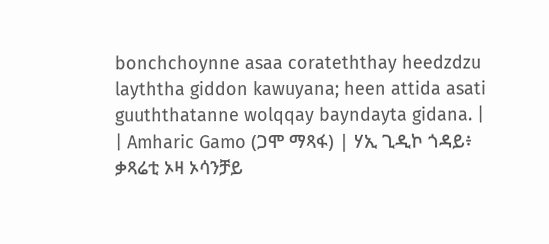bonchchoynne asaa corateththay heedzdzu layththa giddon kawuyana; heen attida asati guuththatanne wolqqay bayndayta gidana. |
| Amharic Gamo (ጋሞ ማጻፋ) | ሃኢ ጊዲኮ ጎዳይ፥ ቃጻሬቲ ኦዛ ኦሳንቻይ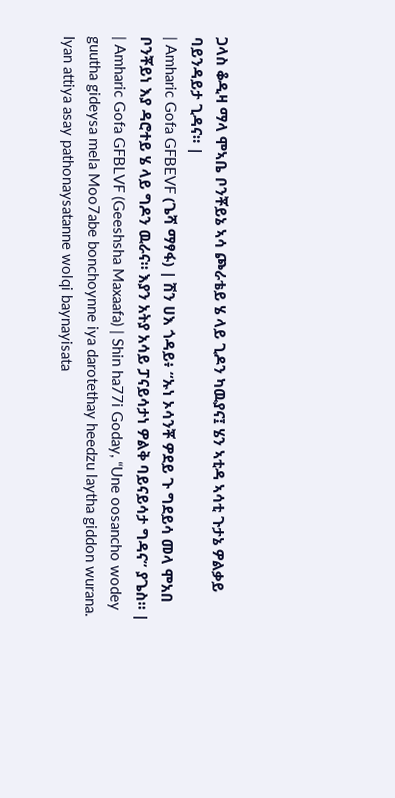ጋላስ ቆዲዛ ማላ ሞኣቤ ቦንቾይኔ ኣሳ ጮራቴይ ሄ ላይ ጊዶን ካዉያና፤ ሄን ኣቲዳ ኣሳቲ ጉታኔ ዎልቃይ ባይንዳይታ ጊዳና። |
| Amharic Gofa GFBEVF (ጌሻ ማፃፋ) | ሽን ሀእ ጎዳይ፥ “ኡነ ኦሳንቾ ዎደይ ጉ ግደይሳ መላ ሞአበ ቦንቾይነ እያ ዳሮተይ ሄ ላይ ግዶን ዉራና። እያን አትያ አሳይ ፓናይሳታነ ዎልቅ ባይናይሳታ ግዳና” ያጌስ። |
| Amharic Gofa GFBLVF (Geeshsha Maxaafa) | Shin ha77i Goday, “Une oosancho wodey guutha gideysa mela Moo7abe bonchoynne iya darotethay heedzu laytha giddon wurana. Iyan attiya asay pathonaysatanne wolqi baynayisata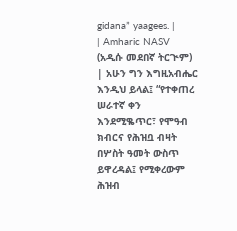gidana” yaagees. |
| Amharic NASV (አዲሱ መደበኛ ትርጒም) | አሁን ግን እግዚአብሔር እንዲህ ይላል፤ “የተቀጠረ ሠራተኛ ቀን እንደሚቈጥር፣ የሞዓብ ክብርና የሕዝቧ ብዛት በሦስት ዓመት ውስጥ ይዋረዳል፤ የሚቀረውም ሕዝብ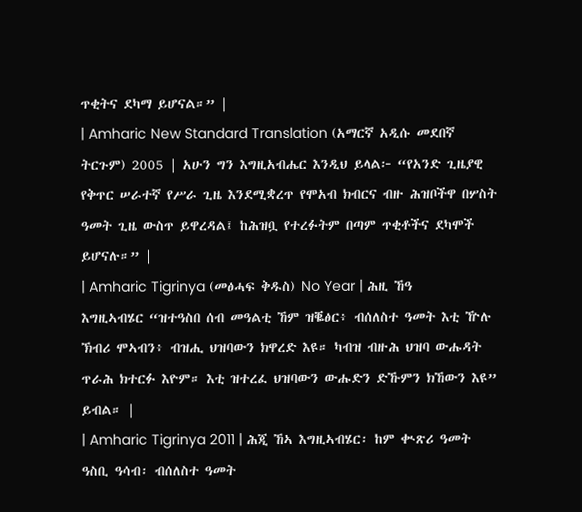ጥቂትና ደካማ ይሆናል።” |
| Amharic New Standard Translation (አማርኛ አዲሱ መደበኛ ትርጉም) 2005 | አሁን ግን እግዚአብሔር እንዲህ ይላል፦ “የአንድ ጊዜያዊ የቅጥር ሠራተኛ የሥራ ጊዜ እንደሚቋረጥ የሞአብ ክብርና ብዙ ሕዝቦችዋ በሦስት ዓመት ጊዜ ውስጥ ይዋረዳል፤ ከሕዝቧ የተረፉትም በጣም ጥቂቶችና ደካሞች ይሆናሉ።” |
| Amharic Tigrinya (መፅሓፍ ቅዱስ) No Year | ሕዚ ኸዓ እግዚኣብሄር “ዝተዓስበ ሰብ መዓልቲ ኸም ዝቘፅር፥ ብሰለስተ ዓመት እቲ ዅሉ ኽብሪ ሞኣብን፥ ብዝሒ ህዝባውን ክዋረድ እዩ። ካብዝ ብዙሕ ህዝባ ውሑዳት ጥራሕ ክተርፉ እዮም። እቲ ዝተረፈ ህዝባውን ውሑድን ድኹምን ክኸውን እዩ” ይብል። |
| Amharic Tigrinya 2011 | ሕጂ ኸኣ እግዚኣብሄር፡ ከም ቊጽሪ ዓመት ዓስቢ ዓሳብ፡ ብሰለስተ ዓመት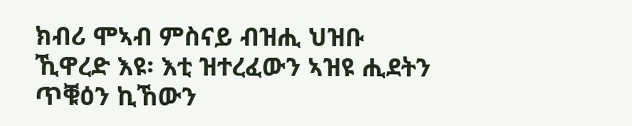ክብሪ ሞኣብ ምስናይ ብዝሒ ህዝቡ ኺዋረድ እዩ፡ እቲ ዝተረፈውን ኣዝዩ ሒደትን ጥቑዕን ኪኸውን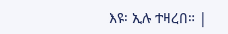እዩ፡ ኢሉ ተዛረበ። |